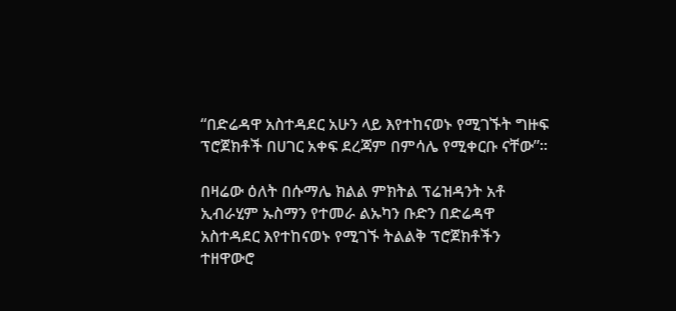“በድሬዳዋ አስተዳደር አሁን ላይ እየተከናወኑ የሚገኙት ግዙፍ ፕሮጀክቶች በሀገር አቀፍ ደረጃም በምሳሌ የሚቀርቡ ናቸው”።

በዛሬው ዕለት በሱማሌ ክልል ምክትል ፕሬዝዳንት አቶ ኢብራሂም ኡስማን የተመራ ልኡካን ቡድን በድሬዳዋ አስተዳደር እየተከናወኑ የሚገኙ ትልልቅ ፕሮጀክቶችን ተዘዋውሮ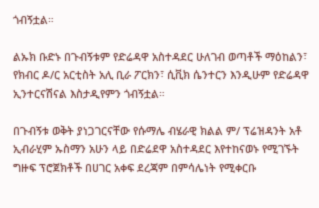ጎብኝቷል።

ልኡክ ቡድኑ በጉብኝቱም የድሬዳዋ አስተዳደር ሁለገብ ወጣቶች ማዕከልን፣ የክብር ዶ/ር አርቲስት አሊ ቢራ ፖርክን፣ ሲቪክ ሴንተርን እንዲሁም የድሬዳዋ ኢንተርናሽናል እስታዲየምን ጎብኝቷል።

በጉብኝቱ ወቅት ያነጋገርናቸው የሱማሌ ብሄራዊ ክልል ም/ ፕሬዝዳንት አቶ ኢብራሂም ኡስማን አሁን ላይ በድሬደዋ አስተዳደር እየተከናወኑ የሚገኙት ግዙፍ ፕሮጀክቶች በሀገር አቀፍ ደረጃም በምሳሌነት የሚቀርቡ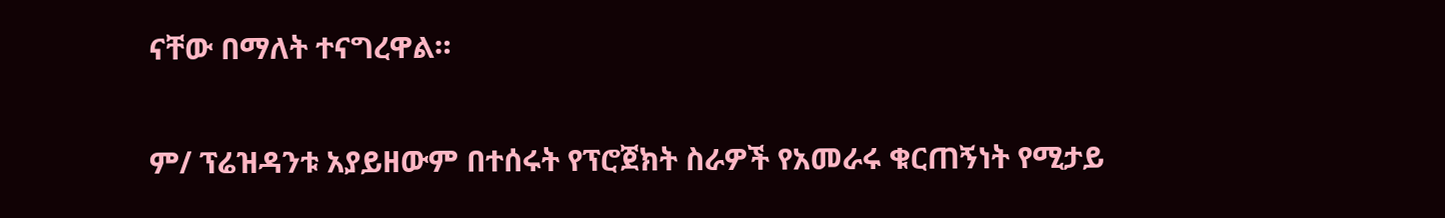ናቸው በማለት ተናግረዋል።

ም/ ፕሬዝዳንቱ አያይዘውም በተሰሩት የፕሮጀክት ስራዎች የአመራሩ ቁርጠኝነት የሚታይ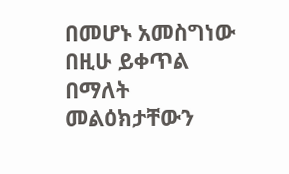በመሆኑ አመስግነው በዚሁ ይቀጥል በማለት መልዕክታቸውን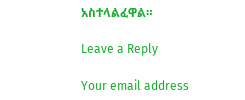አስተላልፈዋል።

Leave a Reply

Your email address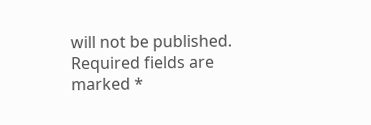will not be published. Required fields are marked *